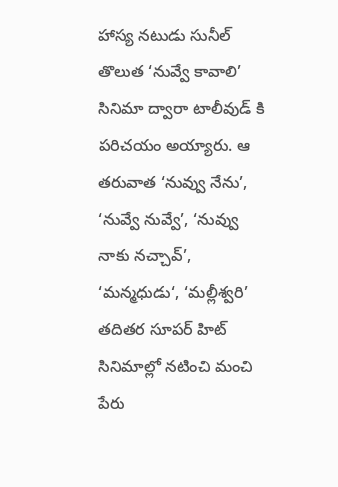హాస్య నటుడు సునీల్ తొలుత ‘నువ్వే కావాలి’ సినిమా ద్వారా టాలీవుడ్ కి పరిచయం అయ్యారు. ఆ తరువాత ‘నువ్వు నేను’, ‘నువ్వే నువ్వే’, ‘నువ్వు నాకు నచ్చావ్’, ‘మన్మధుడు‘, ‘మల్లీశ్వరి’ తదితర సూపర్ హిట్ సినిమాల్లో నటించి మంచి పేరు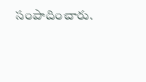సంపాదించారు.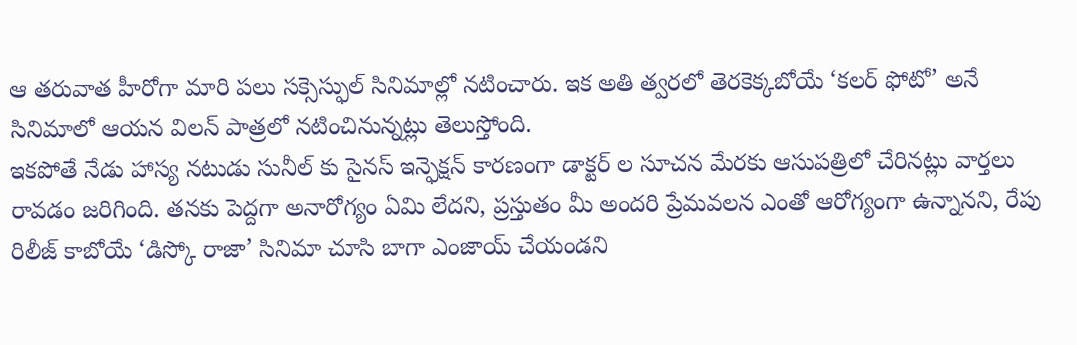ఆ తరువాత హీరోగా మారి పలు సక్సెస్ఫుల్ సినిమాల్లో నటించారు. ఇక అతి త్వరలో తెరకెక్కబోయే ‘కలర్ ఫోటో’ అనే సినిమాలో ఆయన విలన్ పాత్రలో నటించినున్నట్లు తెలుస్తోంది.
ఇకపోతే నేడు హాస్య నటుడు సునీల్ కు సైనస్ ఇన్ఫెక్షన్ కారణంగా డాక్టర్ ల సూచన మేరకు ఆసుపత్రిలో చేరినట్లు వార్తలు రావడం జరిగింది. తనకు పెద్దగా అనారోగ్యం ఏమి లేదని, ప్రస్తుతం మీ అందరి ప్రేమవలన ఎంతో ఆరోగ్యంగా ఉన్నానని, రేపు రిలీజ్ కాబోయే ‘డిస్కో రాజా’ సినిమా చూసి బాగా ఎంజాయ్ చేయండని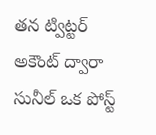తన ట్విట్టర్ అకౌంట్ ద్వారా సునీల్ ఒక పోస్ట్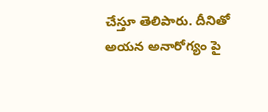చేస్తూ తెలిపారు. దీనితో అయన అనారోగ్యం పై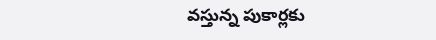వస్తున్న పుకార్లకు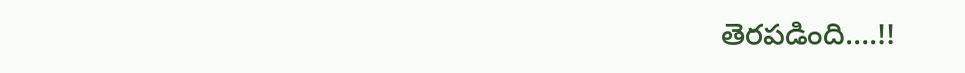తెరపడింది….!!